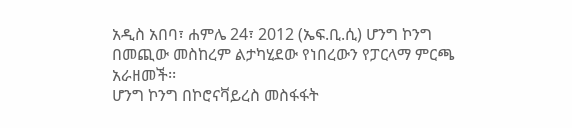አዲስ አበባ፣ ሐምሌ 24፣ 2012 (ኤፍ.ቢ.ሲ) ሆንግ ኮንግ በመጪው መስከረም ልታካሂደው የነበረውን የፓርላማ ምርጫ አራዘመች፡፡
ሆንግ ኮንግ በኮሮናቫይረስ መስፋፋት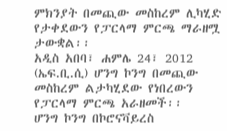ምክንያት በመጪው መስከረም ሊካሂድ የታቀደውን የፓርላማ ምርጫ ማራዘሟ ታውቋል፡፡
አዲስ አበባ፣ ሐምሌ 24፣ 2012 (ኤፍ.ቢ.ሲ) ሆንግ ኮንግ በመጪው መስከረም ልታካሂደው የነበረውን የፓርላማ ምርጫ አራዘመች፡፡
ሆንግ ኮንግ በኮሮናቫይረስ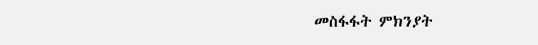መስፋፋት ምክንያት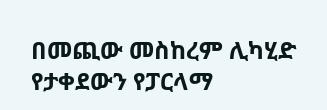በመጪው መስከረም ሊካሂድ የታቀደውን የፓርላማ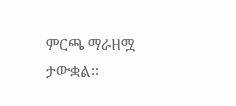ምርጫ ማራዘሟ ታውቋል፡፡